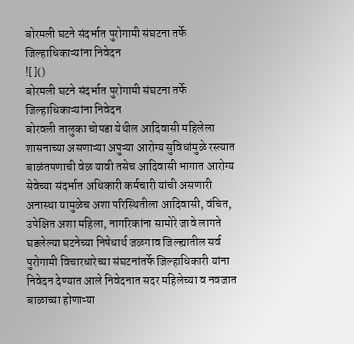बोरमली घटने संदर्भात पुरोगामी संघटना तर्फे जिल्हाधिकाऱ्यांना निवेदन
![]()
बोरमली घटने संदर्भात पुरोगामी संघटना तर्फे जिल्हाधिकाऱ्यांना निवेदन
बोरवली तालुका चोपडा येथील आदिवासी महिलेला शासनाच्या असणाऱ्या अपुऱ्या आरोग्य सुविधांमुळे रस्त्यात बाळंतपणाची वेळ यावी तसेच आदिवासी भागात आरोग्य सेवेच्या संदर्भात अधिकारी कर्मचारी यांची असणारी अनास्था यामुळेच अशा परिस्थितीला आदिवासी, वंचित, उपेक्षित अशा महिला, नागरिकांना सामोरे जावे लागते घडलेल्या घटनेच्या निषेधार्थ जळगाव जिल्ह्यातील सर्व पुरोगामी विचारधारेच्या संघटनांतर्फे जिल्हाधिकारी यांना निवेदन देण्यात आले निवेदनात सदर महिलेच्या व नवजात बाळाच्या होणाऱ्या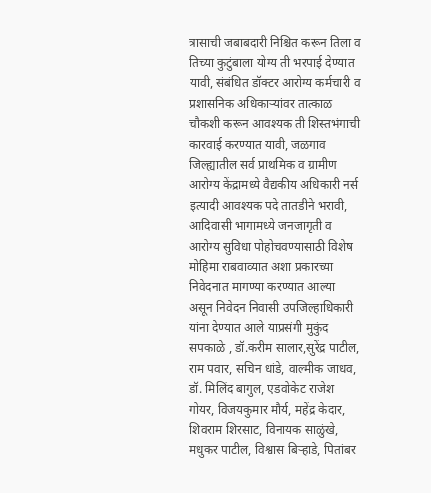त्रासाची जबाबदारी निश्चित करून तिला व तिच्या कुटुंबाला योग्य ती भरपाई देण्यात यावी, संबंधित डॉक्टर आरोग्य कर्मचारी व प्रशासनिक अधिकाऱ्यांवर तात्काळ चौकशी करून आवश्यक ती शिस्तभंगाची कारवाई करण्यात यावी, जळगाव जिल्ह्यातील सर्व प्राथमिक व ग्रामीण आरोग्य केंद्रामध्ये वैद्यकीय अधिकारी नर्स इत्यादी आवश्यक पदे तातडीने भरावी, आदिवासी भागामध्ये जनजागृती व आरोग्य सुविधा पोहोचवण्यासाठी विशेष मोहिमा राबवाव्यात अशा प्रकारच्या निवेदनात मागण्या करण्यात आल्या असून निवेदन निवासी उपजिल्हाधिकारी यांना देण्यात आले याप्रसंगी मुकुंद सपकाळे , डॉ.करीम सालार,सुरेंद्र पाटील, राम पवार, सचिन धांडे, वाल्मीक जाधव, डॉ. मिलिंद बागुल, एडवोकेट राजेश गोयर, विजयकुमार मौर्य, महेंद्र केदार, शिवराम शिरसाट, विनायक साळुंखे, मधुकर पाटील, विश्वास बिऱ्हाडे, पितांबर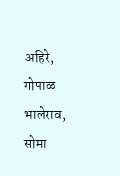अहिरे, गोपाळ भालेराव, सोमा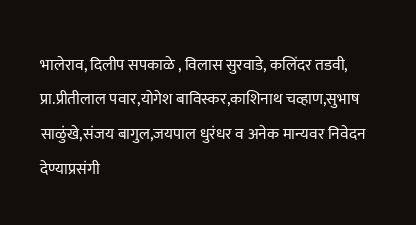भालेराव, दिलीप सपकाळे , विलास सुरवाडे, कलिंदर तडवी, प्रा.प्रीतीलाल पवार,योगेश बाविस्कर,काशिनाथ चव्हाण,सुभाष साळुंखे,संजय बागुल,जयपाल धुरंधर व अनेक मान्यवर निवेदन देण्याप्रसंगी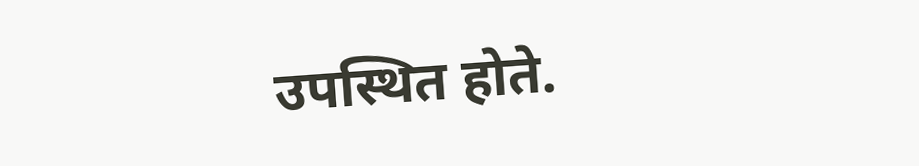उपस्थित होते.